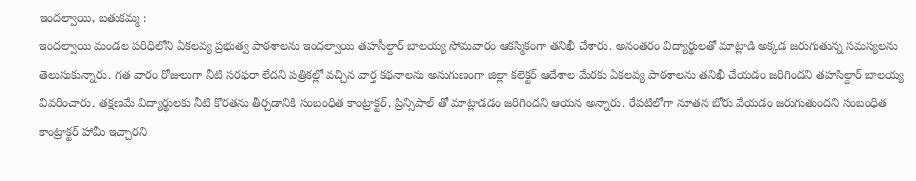ఇందల్వాయి, బతుకమ్మ :
ఇందల్వాయి మండల పరిధిలోని ఏకలవ్య ప్రభుత్వ పాఠశాలను ఇందల్వాయి తహసీల్దార్ బాలయ్య సోమవారం ఆకస్మికంగా తనిఖీ చేశారు. అనంతరం విద్యార్థులతో మాట్లాడి అక్కడ జరుగుతున్న సమస్యలను తెలుసుకున్నారు. గత వారం రోజులుగా నీటి సరఫరా లేదని పత్రికల్లో వచ్చిన వార్త కథనాలను అనుగుణంగా జిల్లా కలెక్టర్ ఆదేశాల మేరకు ఏకలవ్య పాఠశాలను తనిఖీ చేయడం జరిగిందని తహసిల్దార్ బాలయ్య వివరించారు. తక్షణమే విద్యార్థులకు నీటి కొరతను తీర్చడానికి సంబంధిత కాంట్రాక్టర్, ప్రిన్సిపాల్ తో మాట్లాడడం జరిగిందని ఆయన అన్నారు. రేపటిలోగా నూతన బోరు వేయడం జరుగుతుందని సంబంధిత కాంట్రాక్టర్ హామీ ఇచ్చారని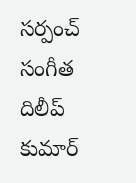సర్పంచ్ సంగీత దిలీప్ కుమార్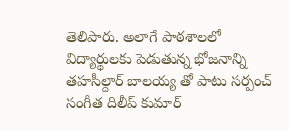తెలిపారు. అలాగే పాఠశాలలో విద్యార్థులకు పెడుతున్న భోజనాన్ని తహసీల్దార్ బాలయ్య తో పాటు సర్పంచ్ సంగీత దిలీప్ కుమార్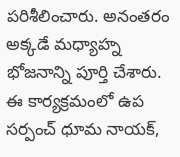పరిశీలించారు. అనంతరం అక్కడే మధ్యాహ్న భోజనాన్ని పూర్తి చేశారు. ఈ కార్యక్రమంలో ఉప సర్పంచ్ ధూమ నాయక్,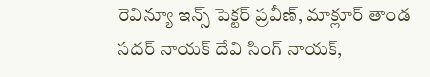రెవిన్యూ ఇన్స్ పెక్టర్ ప్రవీణ్, మాక్లూర్ తాండ సదర్ నాయక్ దేవి సింగ్ నాయక్,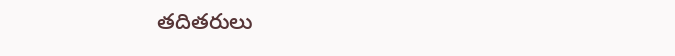తదితరులు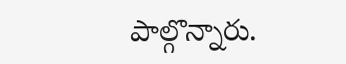పాల్గొన్నారు.